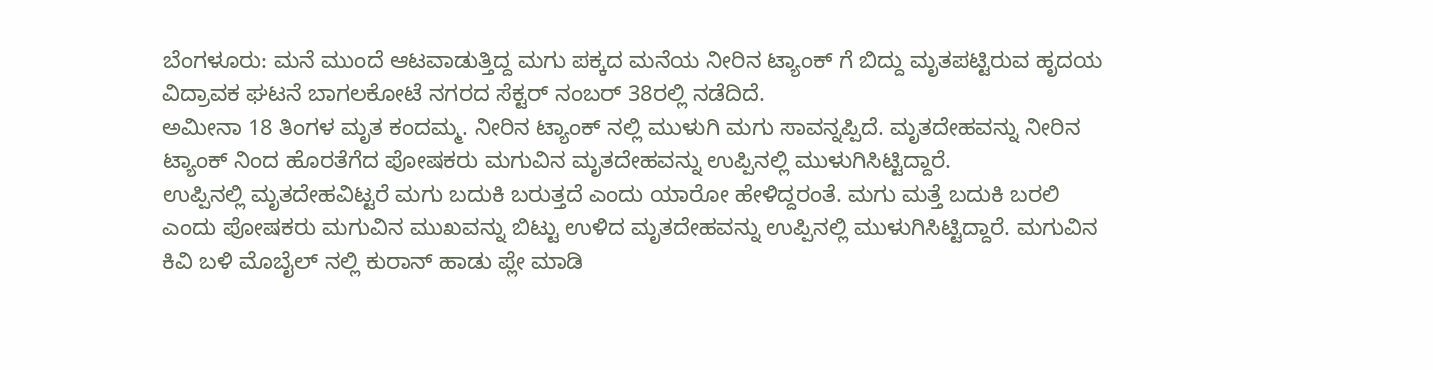ಬೆಂಗಳೂರು: ಮನೆ ಮುಂದೆ ಆಟವಾಡುತ್ತಿದ್ದ ಮಗು ಪಕ್ಕದ ಮನೆಯ ನೀರಿನ ಟ್ಯಾಂಕ್ ಗೆ ಬಿದ್ದು ಮೃತಪಟ್ಟಿರುವ ಹೃದಯ ವಿದ್ರಾವಕ ಘಟನೆ ಬಾಗಲಕೋಟೆ ನಗರದ ಸೆಕ್ಟರ್ ನಂಬರ್ 38ರಲ್ಲಿ ನಡೆದಿದೆ.
ಅಮೀನಾ 18 ತಿಂಗಳ ಮೃತ ಕಂದಮ್ಮ. ನೀರಿನ ಟ್ಯಾಂಕ್ ನಲ್ಲಿ ಮುಳುಗಿ ಮಗು ಸಾವನ್ನಪ್ಪಿದೆ. ಮೃತದೇಹವನ್ನು ನೀರಿನ ಟ್ಯಾಂಕ್ ನಿಂದ ಹೊರತೆಗೆದ ಪೋಷಕರು ಮಗುವಿನ ಮೃತದೇಹವನ್ನು ಉಪ್ಪಿನಲ್ಲಿ ಮುಳುಗಿಸಿಟ್ಟಿದ್ದಾರೆ.
ಉಪ್ಪಿನಲ್ಲಿ ಮೃತದೇಹವಿಟ್ಟರೆ ಮಗು ಬದುಕಿ ಬರುತ್ತದೆ ಎಂದು ಯಾರೋ ಹೇಳಿದ್ದರಂತೆ. ಮಗು ಮತ್ತೆ ಬದುಕಿ ಬರಲಿ ಎಂದು ಪೋಷಕರು ಮಗುವಿನ ಮುಖವನ್ನು ಬಿಟ್ಟು ಉಳಿದ ಮೃತದೇಹವನ್ನು ಉಪ್ಪಿನಲ್ಲಿ ಮುಳುಗಿಸಿಟ್ಟಿದ್ದಾರೆ. ಮಗುವಿನ ಕಿವಿ ಬಳಿ ಮೊಬೈಲ್ ನಲ್ಲಿ ಕುರಾನ್ ಹಾಡು ಪ್ಲೇ ಮಾಡಿ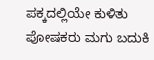ಪಕ್ಕದಲ್ಲಿಯೇ ಕುಳಿತು ಪೋಷಕರು ಮಗು ಬದುಕಿ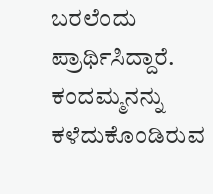ಬರಲೆಂದು ಪ್ರಾರ್ಥಿಸಿದ್ದಾರೆ. ಕಂದಮ್ಮನನ್ನು ಕಳೆದುಕೊಂಡಿರುವ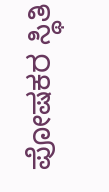ಪೋಷಕರ ಸ್ಥಿತಿ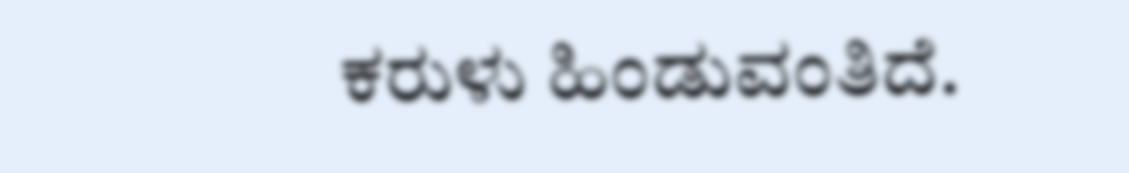ಕರುಳು ಹಿಂಡುವಂತಿದೆ.